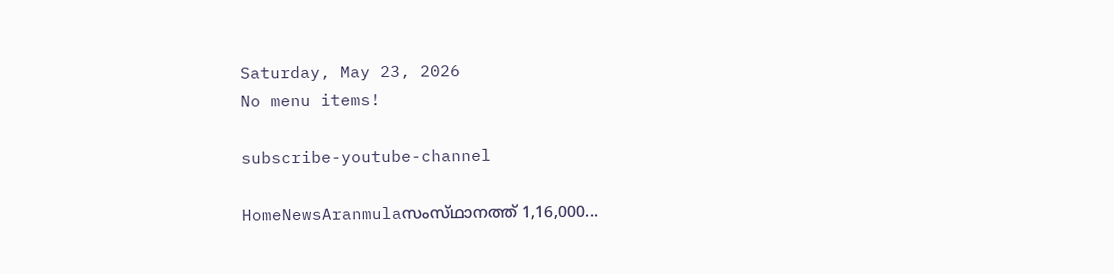Saturday, May 23, 2026
No menu items!

subscribe-youtube-channel

HomeNewsAranmulaസംസ്‌ഥാനത്ത് 1,16,000...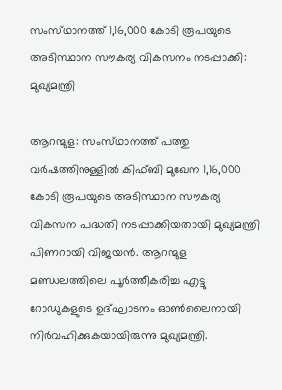സംസ്‌ഥാനത്ത് 1,16,000 കോടി രൂപയുടെ അടിസ്ഥാന സൗകര്യ വികസനം നടപ്പാക്കി: മുഖ്യമന്ത്രി

ആറന്മുള: സംസ്‌ഥാനത്ത് പത്തു വർഷത്തിനുള്ളിൽ കിഫ്‌ബി മുഖേന 1,16,000 കോടി രൂപയുടെ അടിസ്ഥാന സൗകര്യ വികസന പദ്ധതി നടപ്പാക്കിയതായി മുഖ്യമന്ത്രി പിണറായി വിജയൻ. ആറന്മുള മണ്ഡലത്തിലെ പൂർത്തീകരിച്ച എട്ടു റോഡുകളുടെ ഉദ്ഘാടനം ഓൺലൈനായി നിർവഹിക്കുകയായിരുന്നു മുഖ്യമന്ത്രി.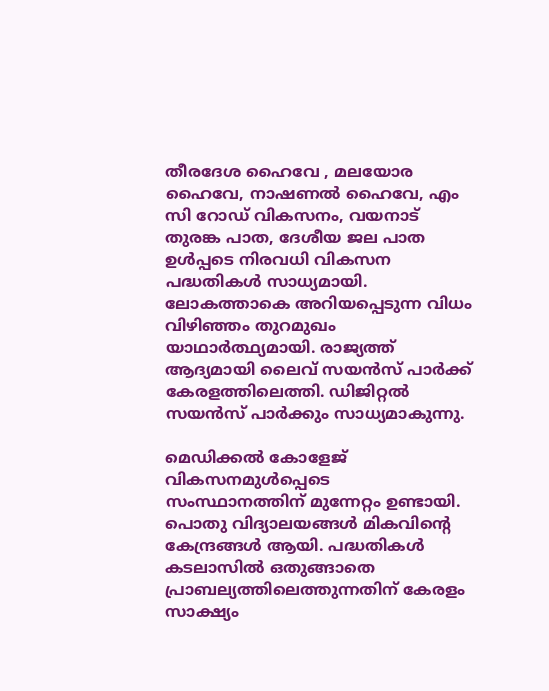തീരദേശ ഹൈവേ , മലയോര ഹൈവേ, നാഷണൽ ഹൈവേ, എം സി റോഡ് വികസനം, വയനാട് തുരങ്ക പാത, ദേശീയ ജല പാത ഉൾപ്പടെ നിരവധി വികസന പദ്ധതികൾ സാധ്യമായി. ലോകത്താകെ അറിയപ്പെടുന്ന വിധം വിഴിഞ്ഞം തുറമുഖം യാഥാർത്ഥ്യമായി. രാജ്യത്ത് ആദ്യമായി ലൈവ് സയൻസ് പാർക്ക്‌ കേരളത്തിലെത്തി. ഡിജിറ്റൽ സയൻസ് പാർക്കും സാധ്യമാകുന്നു.

മെഡിക്കൽ കോളേജ് വികസനമുൾപ്പെടെ സംസ്ഥാനത്തിന് മുന്നേറ്റം ഉണ്ടായി. പൊതു വിദ്യാലയങ്ങൾ മികവിന്റെ കേന്ദ്രങ്ങൾ ആയി. പദ്ധതികൾ കടലാസിൽ ഒതുങ്ങാതെ പ്രാബല്യത്തിലെത്തുന്നതിന് കേരളം സാക്ഷ്യം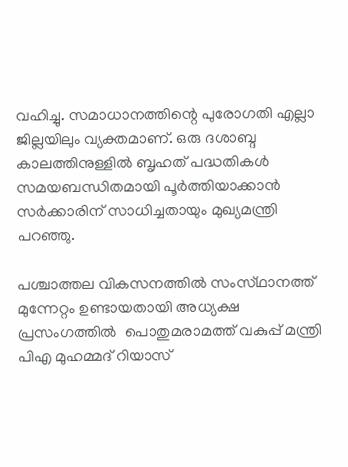വഹിച്ചു. സമാധാനത്തിന്റെ പുരോഗതി എല്ലാ ജില്ലയിലും വ്യക്തമാണ്. ഒരു ദശാബ്ദ കാലത്തിനുള്ളിൽ ബൃഹത് പദ്ധതികൾ സമയബന്ധിതമായി പൂർത്തിയാക്കാൻ സർക്കാരിന് സാധിച്ചതായും മുഖ്യമന്ത്രി പറഞ്ഞു.

പശ്ചാത്തല വികസനത്തിൽ സംസ്‌ഥാനത്ത്  മുന്നേറ്റം ഉണ്ടായതായി അധ്യക്ഷ പ്രസംഗത്തിൽ  പൊതുമരാമത്ത് വകുപ്പ് മന്ത്രി പിഎ മുഹമ്മദ് റിയാസ്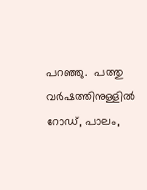പറഞ്ഞു.  പത്തു വർഷത്തിനുള്ളിൽ റോഡ്, പാലം,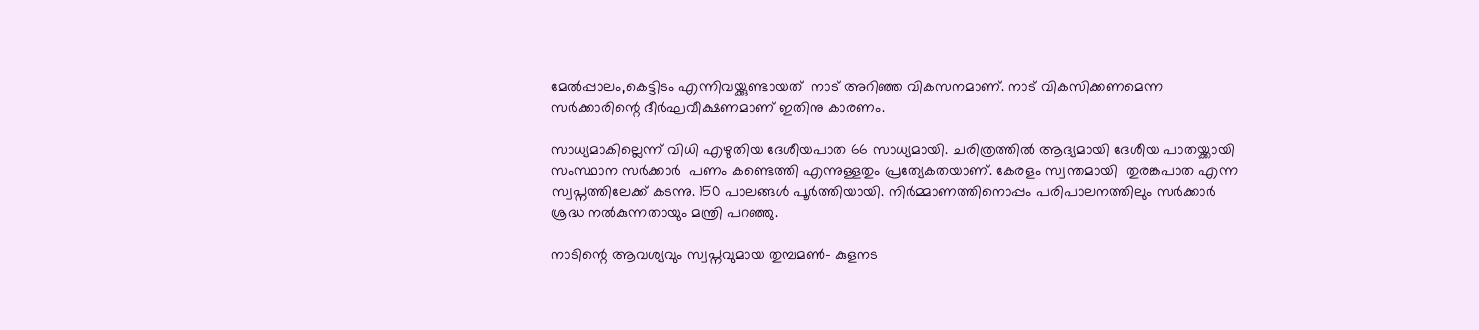മേൽപ്പാലം,കെട്ടിടം എന്നിവയ്ക്കുണ്ടായത്  നാട് അറിഞ്ഞ വികസനമാണ്. നാട് വികസിക്കണമെന്ന സർക്കാരിന്റെ ദീർഘവീക്ഷണമാണ് ഇതിനു കാരണം.

സാധ്യമാകില്ലെന്ന് വിധി എഴുതിയ ദേശീയപാത 66 സാധ്യമായി. ചരിത്രത്തിൽ ആദ്യമായി ദേശീയ പാതയ്ക്കായി സംസ്ഥാന സർക്കാർ  പണം കണ്ടെത്തി എന്നുള്ളതും പ്രത്യേകതയാണ്. കേരളം സ്വന്തമായി  തുരങ്കപാത എന്ന സ്വപ്നത്തിലേക്ക് കടന്നു. 150 പാലങ്ങൾ പൂർത്തിയായി. നിർമ്മാണത്തിനൊപ്പം പരിപാലനത്തിലും സർക്കാർ ശ്രദ്ധ നൽകുന്നതായും മന്ത്രി പറഞ്ഞു.

നാടിന്റെ ആവശ്യവും സ്വപ്നവുമായ തുമ്പമൺ- കുളനട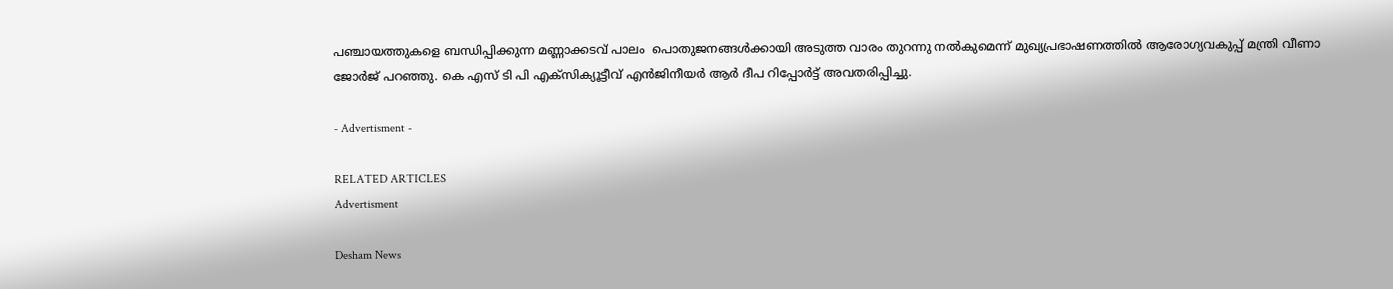പഞ്ചായത്തുകളെ ബന്ധിപ്പിക്കുന്ന മണ്ണാക്കടവ് പാലം  പൊതുജനങ്ങൾക്കായി അടുത്ത വാരം തുറന്നു നൽകുമെന്ന് മുഖ്യപ്രഭാഷണത്തിൽ ആരോഗ്യവകുപ്പ് മന്ത്രി വീണാ ജോർജ് പറഞ്ഞു. കെ എസ് ടി പി എക്സിക്യൂട്ടീവ് എൻജിനീയർ ആർ ദീപ റിപ്പോർട്ട് അവതരിപ്പിച്ചു.

- Advertisment -

RELATED ARTICLES
Advertisment

Desham News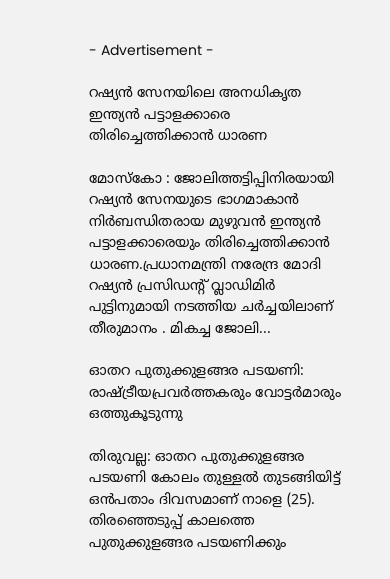- Advertisement -

റഷ്യൻ സേനയിലെ അനധികൃത ഇന്ത്യൻ പട്ടാളക്കാരെ തിരിച്ചെത്തിക്കാൻ ധാരണ

മോസ്കോ : ജോലിത്തട്ടിപ്പിനിരയായി റഷ്യൻ സേനയുടെ ഭാഗമാകാൻ നിർബന്ധിതരായ മുഴുവൻ ഇന്ത്യൻ പട്ടാളക്കാരെയും തിരിച്ചെത്തിക്കാൻ ധാരണ.പ്രധാനമന്ത്രി നരേന്ദ്ര മോദി റഷ്യൻ പ്രസിഡന്റ് വ്ലാഡിമിർ പുട്ടിനുമായി നടത്തിയ ചർച്ചയിലാണ് തീരുമാനം . മികച്ച ജോലി...

ഓതറ പുതുക്കുളങ്ങര പടയണി: രാഷ്ട്രീയപ്രവർത്തകരും വോട്ടർമാരും  ഒത്തുകൂടുന്നു

തിരുവല്ല: ഓതറ പുതുക്കുളങ്ങര പടയണി കോലം തുള്ളൽ തുടങ്ങിയിട്ട് ഒൻപതാം ദിവസമാണ് നാളെ (25). തിരഞ്ഞെടുപ്പ് കാലത്തെ പുതുക്കുളങ്ങര പടയണിക്കും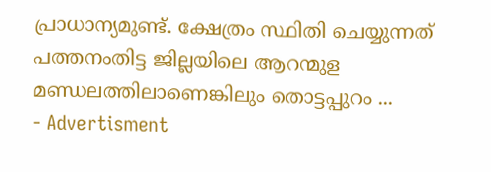പ്രാധാന്യമുണ്ട്. ക്ഷേത്രം സ്ഥിതി ചെയ്യുന്നത് പത്തനംതിട്ട ജില്ലയിലെ ആറന്മുള മണ്ഡലത്തിലാണെങ്കിലും തൊട്ടപ്പുറം ...
- Advertisment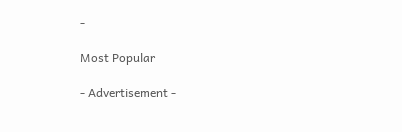-

Most Popular

- Advertisement -